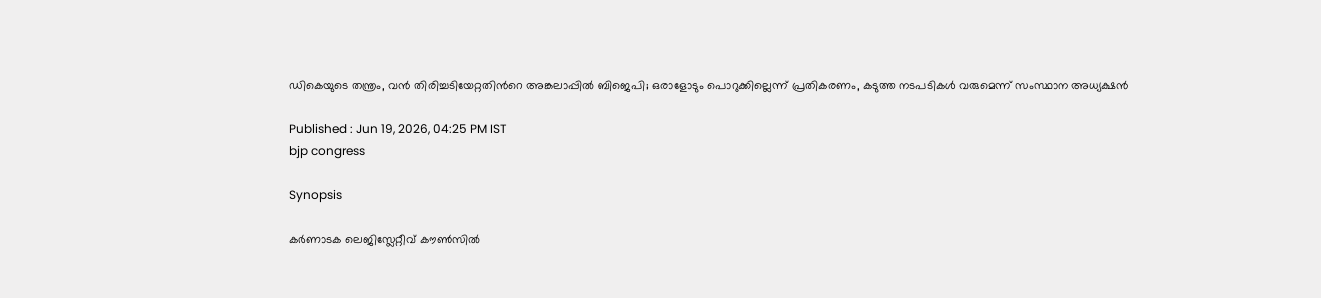ഡികെയുടെ തന്ത്രം, വൻ തിരിച്ചടിയേറ്റതിന്‍റെ അങ്കലാപ്പിൽ ബിജെപി; ഒരാളോടും പൊറുക്കില്ലെന്ന് പ്രതികരണം, കടുത്ത നടപടികൾ വരുമെന്ന് സംസ്ഥാന അധ്യക്ഷൻ

Published : Jun 19, 2026, 04:25 PM IST
bjp congress

Synopsis

കർണാടക ലെജിസ്ലേറ്റീവ് കൗൺസിൽ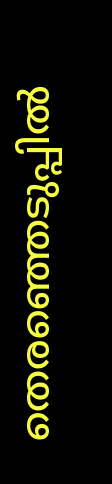തെരഞ്ഞെടുപ്പിൽ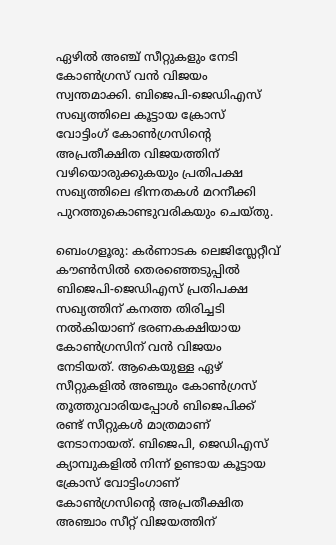ഏഴിൽ അഞ്ച് സീറ്റുകളും നേടി കോൺഗ്രസ് വൻ വിജയം സ്വന്തമാക്കി. ബിജെപി-ജെഡിഎസ് സഖ്യത്തിലെ കൂട്ടായ ക്രോസ് വോട്ടിംഗ് കോൺഗ്രസിന്‍റെ അപ്രതീക്ഷിത വിജയത്തിന് വഴിയൊരുക്കുകയും പ്രതിപക്ഷ സഖ്യത്തിലെ ഭിന്നതകൾ മറനീക്കി പുറത്തുകൊണ്ടുവരികയും ചെയ്തു.

ബെംഗളൂരു: കർണാടക ലെജിസ്ലേറ്റീവ് കൗൺസിൽ തെരഞ്ഞെടുപ്പിൽ ബിജെപി-ജെഡിഎസ് പ്രതിപക്ഷ സഖ്യത്തിന് കനത്ത തിരിച്ചടി നൽകിയാണ് ഭരണകക്ഷിയായ കോൺഗ്രസിന് വൻ വിജയം നേടിയത്. ആകെയുള്ള ഏഴ് സീറ്റുകളിൽ അഞ്ചും കോൺഗ്രസ് തൂത്തുവാരിയപ്പോൾ ബിജെപിക്ക് രണ്ട് സീറ്റുകൾ മാത്രമാണ് നേടാനായത്. ബിജെപി, ജെഡിഎസ് ക്യാമ്പുകളിൽ നിന്ന് ഉണ്ടായ കൂട്ടായ ക്രോസ് വോട്ടിംഗാണ് കോൺഗ്രസിന്‍റെ അപ്രതീക്ഷിത അഞ്ചാം സീറ്റ് വിജയത്തിന്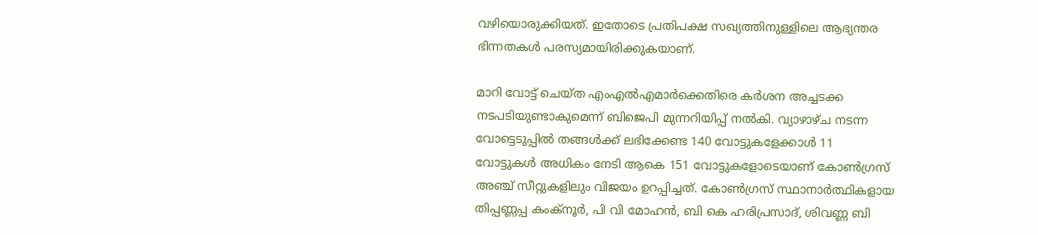വഴിയൊരുക്കിയത്. ഇതോടെ പ്രതിപക്ഷ സഖ്യത്തിനുള്ളിലെ ആഭ്യന്തര ഭിന്നതകൾ പരസ്യമായിരിക്കുകയാണ്.

മാറി വോട്ട് ചെയ്ത എംഎൽഎമാർക്കെതിരെ കർശന അച്ചടക്ക നടപടിയുണ്ടാകുമെന്ന് ബിജെപി മുന്നറിയിപ്പ് നൽകി. വ്യാഴാഴ്ച നടന്ന വോട്ടെടുപ്പിൽ തങ്ങൾക്ക് ലഭിക്കേണ്ട 140 വോട്ടുകളേക്കാൾ 11 വോട്ടുകൾ അധികം നേടി ആകെ 151 വോട്ടുകളോടെയാണ് കോൺഗ്രസ് അഞ്ച് സീറ്റുകളിലും വിജയം ഉറപ്പിച്ചത്. കോൺഗ്രസ് സ്ഥാനാർത്ഥികളായ തിപ്പണ്ണപ്പ കംക്നൂർ, പി വി മോഹൻ, ബി കെ ഹരിപ്രസാദ്, ശിവണ്ണ ബി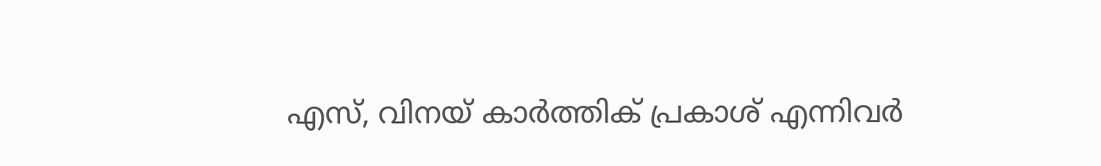എസ്, വിനയ് കാർത്തിക് പ്രകാശ് എന്നിവർ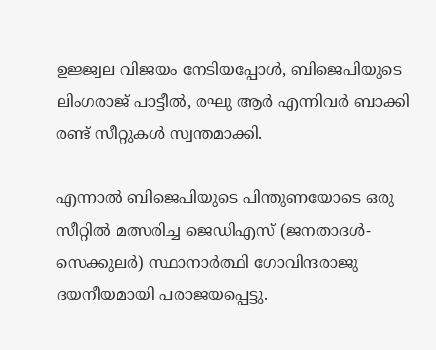ഉജ്ജ്വല വിജയം നേടിയപ്പോൾ, ബിജെപിയുടെ ലിംഗരാജ് പാട്ടീൽ, രഘു ആർ എന്നിവർ ബാക്കി രണ്ട് സീറ്റുകൾ സ്വന്തമാക്കി.

എന്നാൽ ബിജെപിയുടെ പിന്തുണയോടെ ഒരു സീറ്റിൽ മത്സരിച്ച ജെഡിഎസ് (ജനതാദൾ-സെക്കുലർ) സ്ഥാനാർത്ഥി ഗോവിന്ദരാജു ദയനീയമായി പരാജയപ്പെട്ടു.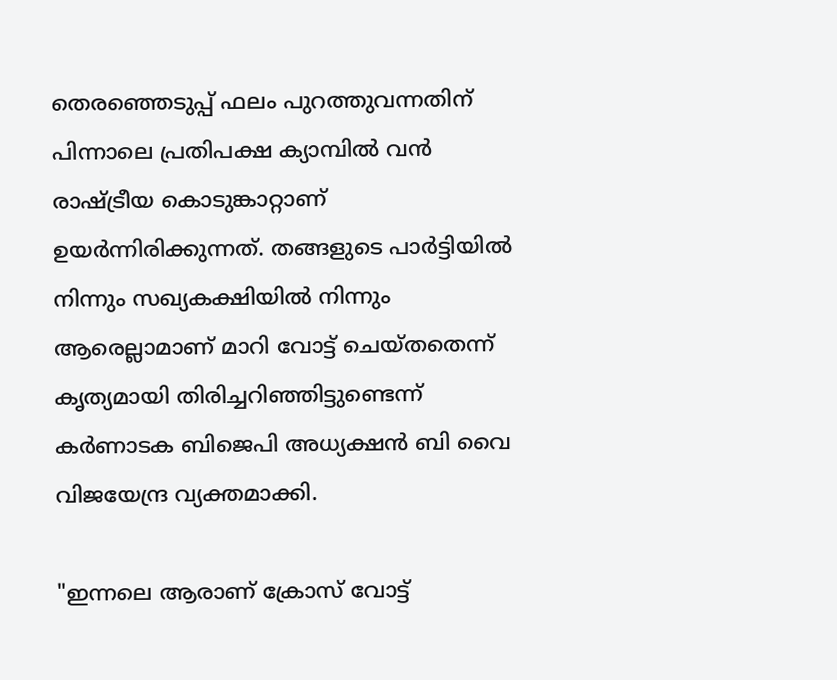തെരഞ്ഞെടുപ്പ് ഫലം പുറത്തുവന്നതിന് പിന്നാലെ പ്രതിപക്ഷ ക്യാമ്പിൽ വൻ രാഷ്ട്രീയ കൊടുങ്കാറ്റാണ് ഉയർന്നിരിക്കുന്നത്. തങ്ങളുടെ പാർട്ടിയിൽ നിന്നും സഖ്യകക്ഷിയിൽ നിന്നും ആരെല്ലാമാണ് മാറി വോട്ട് ചെയ്തതെന്ന് കൃത്യമായി തിരിച്ചറിഞ്ഞിട്ടുണ്ടെന്ന് കർണാടക ബിജെപി അധ്യക്ഷൻ ബി വൈ വിജയേന്ദ്ര വ്യക്തമാക്കി.

"ഇന്നലെ ആരാണ് ക്രോസ് വോട്ട്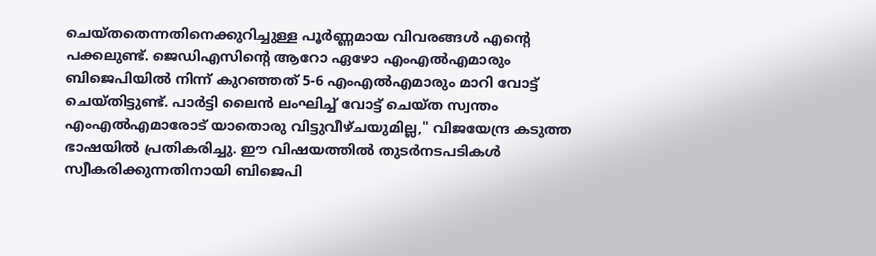ചെയ്തതെന്നതിനെക്കുറിച്ചുള്ള പൂർണ്ണമായ വിവരങ്ങൾ എന്‍റെ പക്കലുണ്ട്. ജെഡിഎസിന്‍റെ ആറോ ഏഴോ എംഎൽഎമാരും ബിജെപിയിൽ നിന്ന് കുറഞ്ഞത് 5-6 എംഎൽഎമാരും മാറി വോട്ട് ചെയ്തിട്ടുണ്ട്. പാർട്ടി ലൈൻ ലംഘിച്ച് വോട്ട് ചെയ്ത സ്വന്തം എംഎൽഎമാരോട് യാതൊരു വിട്ടുവീഴ്ചയുമില്ല," വിജയേന്ദ്ര കടുത്ത ഭാഷയിൽ പ്രതികരിച്ചു. ഈ വിഷയത്തിൽ തുടർനടപടികൾ സ്വീകരിക്കുന്നതിനായി ബിജെപി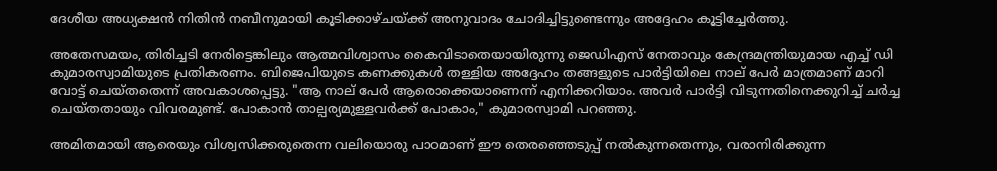ദേശീയ അധ്യക്ഷൻ നിതിൻ നബീനുമായി കൂടിക്കാഴ്ചയ്ക്ക് അനുവാദം ചോദിച്ചിട്ടുണ്ടെന്നും അദ്ദേഹം കൂട്ടിച്ചേർത്തു.

അതേസമയം, തിരിച്ചടി നേരിട്ടെങ്കിലും ആത്മവിശ്വാസം കൈവിടാതെയായിരുന്നു ജെഡിഎസ് നേതാവും കേന്ദ്രമന്ത്രിയുമായ എച്ച് ഡി കുമാരസ്വാമിയുടെ പ്രതികരണം. ബിജെപിയുടെ കണക്കുകൾ തള്ളിയ അദ്ദേഹം തങ്ങളുടെ പാർട്ടിയിലെ നാല് പേർ മാത്രമാണ് മാറി വോട്ട് ചെയ്തതെന്ന് അവകാശപ്പെട്ടു. "ആ നാല് പേർ ആരൊക്കെയാണെന്ന് എനിക്കറിയാം. അവർ പാർട്ടി വിടുന്നതിനെക്കുറിച്ച് ചർച്ച ചെയ്തതായും വിവരമുണ്ട്. പോകാൻ താല്പര്യമുള്ളവർക്ക് പോകാം," കുമാരസ്വാമി പറഞ്ഞു.

അമിതമായി ആരെയും വിശ്വസിക്കരുതെന്ന വലിയൊരു പാഠമാണ് ഈ തെരഞ്ഞെടുപ്പ് നൽകുന്നതെന്നും, വരാനിരിക്കുന്ന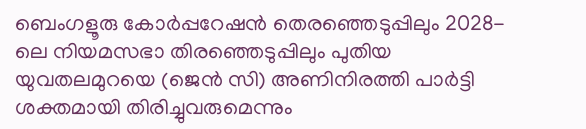ബെംഗളൂരു കോർപ്പറേഷൻ തെരഞ്ഞെടുപ്പിലും 2028-ലെ നിയമസഭാ തിരഞ്ഞെടുപ്പിലും പുതിയ യുവതലമുറയെ (ജെൻ സി) അണിനിരത്തി പാർട്ടി ശക്തമായി തിരിച്ചുവരുമെന്നും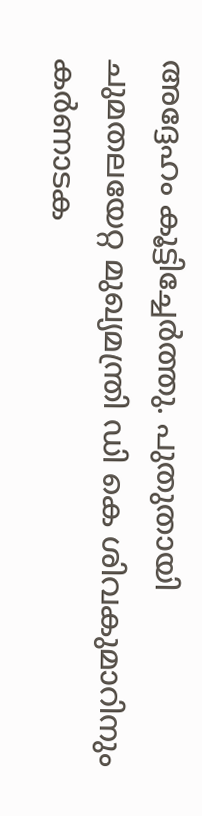അദ്ദേഹം കൂട്ടിച്ചേർത്തു. പുതുതായി ചുമതലയേറ്റ മുഖ്യമന്ത്രി ഡി കെ ശിവകുമാറിനും കർണാടക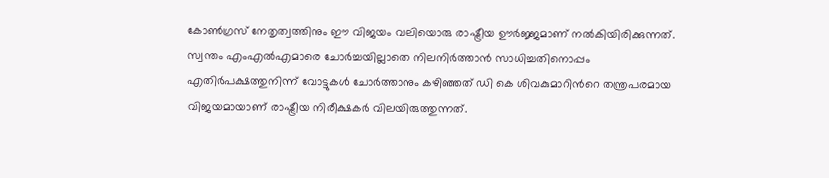കോൺഗ്രസ് നേതൃത്വത്തിനും ഈ വിജയം വലിയൊരു രാഷ്ട്രീയ ഊർജ്ജമാണ് നൽകിയിരിക്കുന്നത്. സ്വന്തം എംഎൽഎമാരെ ചോർച്ചയില്ലാതെ നിലനിർത്താൻ സാധിച്ചതിനൊപ്പം എതിർപക്ഷത്തുനിന്ന് വോട്ടുകൾ ചോർത്താനും കഴിഞ്ഞത് ഡി കെ ശിവകുമാറിന്‍റെ തന്ത്രപരമായ വിജയമായാണ് രാഷ്ട്രീയ നിരീക്ഷകർ വിലയിരുത്തുന്നത്.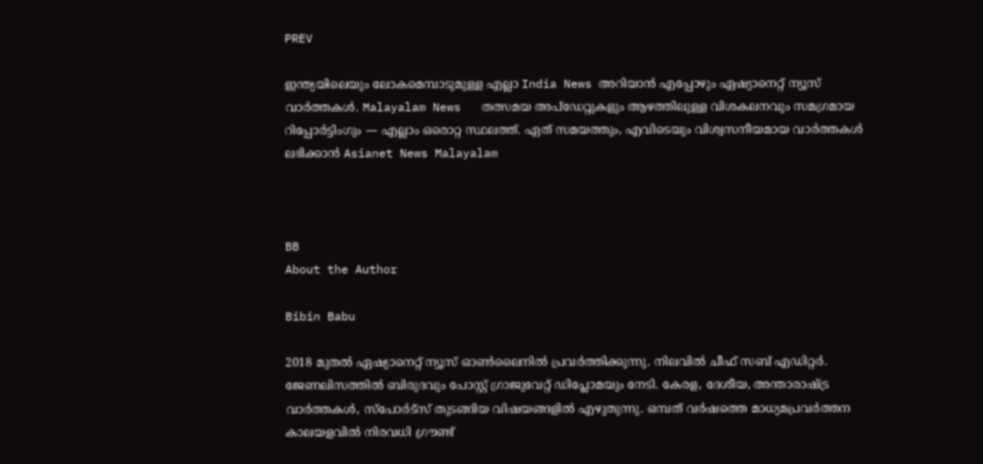PREV

ഇന്ത്യയിലെയും ലോകമെമ്പാടുമുള്ള എല്ലാ India News അറിയാൻ എപ്പോഴും ഏഷ്യാനെറ്റ് ന്യൂസ് വാർത്തകൾ. Malayalam News   തത്സമയ അപ്‌ഡേറ്റുകളും ആഴത്തിലുള്ള വിശകലനവും സമഗ്രമായ റിപ്പോർട്ടിംഗും — എല്ലാം ഒരൊറ്റ സ്ഥലത്ത്. ഏത് സമയത്തും, എവിടെയും വിശ്വസനീയമായ വാർത്തകൾ ലഭിക്കാൻ Asianet News Malayalam



BB
About the Author

Bibin Babu

2018 മുതല്‍ ഏഷ്യാനെറ്റ് ന്യൂസ് ഓണ്‍ലൈനില്‍ പ്രവര്‍ത്തിക്കുന്നു. നിലവില്‍ ചീഫ് സബ് എഡിറ്റർ. ജേണലിസത്തില്‍ ബിരുദവും പോസ്റ്റ് ഗ്രാജുവേറ്റ് ഡിപ്ലോമയും നേടി. കേരള, ദേശീയ, അന്താരാഷ്ട്ര വാര്‍ത്തകള്‍, സ്പോര്‍ട്സ് തുടങ്ങിയ വിഷയങ്ങളില്‍ എഴുതുന്നു. ഒമ്പത് വര്‍ഷത്തെ മാധ്യമപ്രവര്‍ത്തന കാലയളവില്‍ നിരവധി ഗ്രൗണ്ട്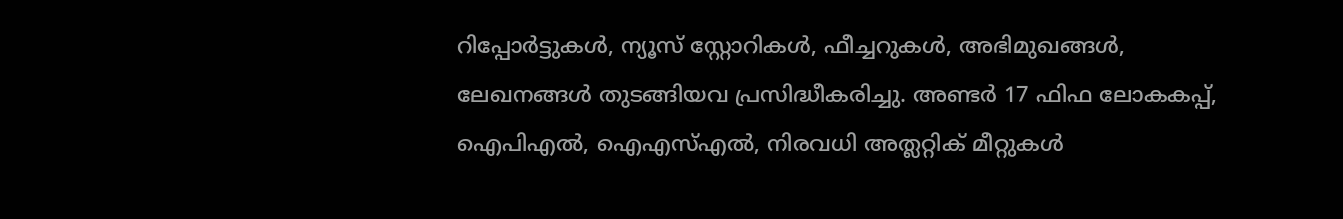റിപ്പോര്‍ട്ടുകള്‍, ന്യൂസ് സ്റ്റോറികള്‍, ഫീച്ചറുകള്‍, അഭിമുഖങ്ങള്‍, ലേഖനങ്ങള്‍ തുടങ്ങിയവ പ്രസിദ്ധീകരിച്ചു. അണ്ടര്‍ 17 ഫിഫ ലോകകപ്പ്, ഐപിഎൽ, ഐഎസ്എൽ, നിരവധി അത്ലറ്റിക് മീറ്റുകൾ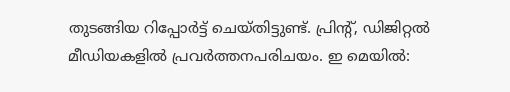തുടങ്ങിയ റിപ്പോര്‍ട്ട് ചെയ്തിട്ടുണ്ട്. പ്രിന്‍റ്, ഡിജിറ്റല്‍ മീഡിയകളില്‍ പ്രവര്‍ത്തനപരിചയം. ഇ മെയില്‍: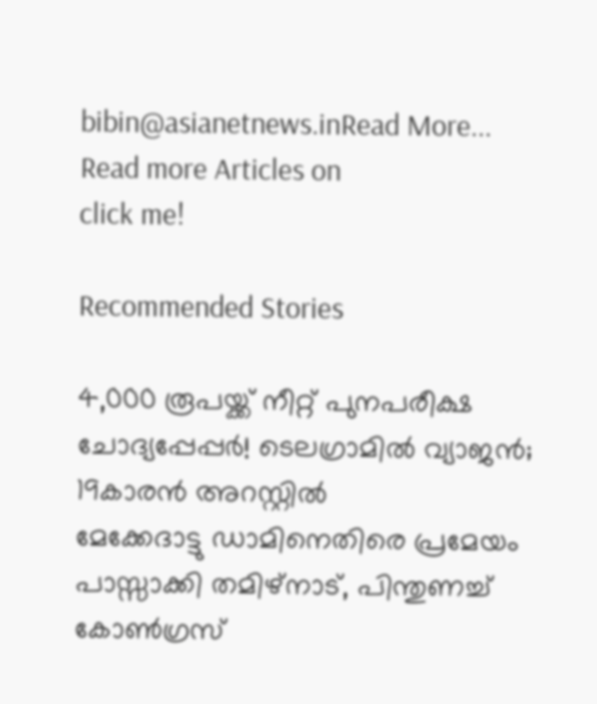bibin@asianetnews.inRead More...
Read more Articles on
click me!

Recommended Stories

4,000 രൂപയ്ക്ക് നീറ്റ് പുനപരീക്ഷ ചോദ്യപ്പേപ്പർ! ടെലഗ്രാമിൽ വ്യാജൻ; 19കാരൻ അറസ്റ്റിൽ
മേക്കേദാട്ടു ഡാമിനെതിരെ പ്രമേയം പാസ്സാക്കി തമിഴ്നാട്, പിന്തുണച്ച് കോണ്‍ഗ്രസ്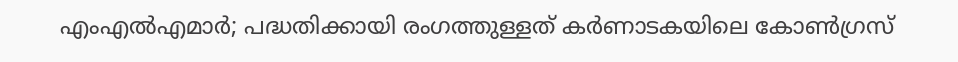എംഎൽഎമാർ; പദ്ധതിക്കായി രംഗത്തുള്ളത് കർണാടകയിലെ കോണ്‍ഗ്രസ്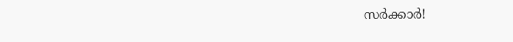സർക്കാർ!